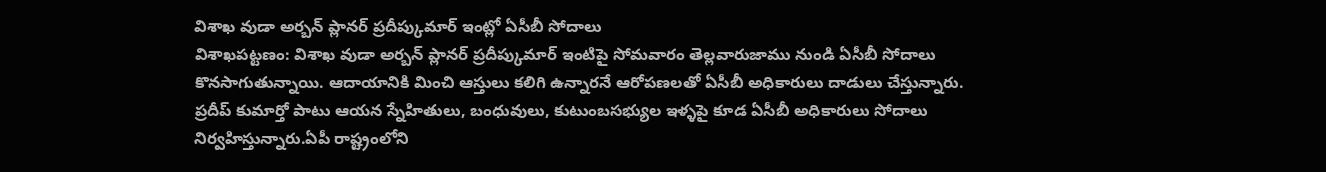విశాఖ వుడా అర్బన్ ప్లానర్ ప్రదీప్కుమార్ ఇంట్లో ఏసీబీ సోదాలు
విశాఖపట్టణం: విశాఖ వుడా అర్బన్ ప్లానర్ ప్రదీప్కుమార్ ఇంటిపై సోమవారం తెల్లవారుజాము నుండి ఏసీబీ సోదాలు కొనసాగుతున్నాయి. ఆదాయానికి మించి ఆస్తులు కలిగి ఉన్నారనే ఆరోపణలతో ఏసీబీ అధికారులు దాడులు చేస్తున్నారు.
ప్రదీప్ కుమార్తో పాటు ఆయన స్నేహితులు, బంధువులు, కుటుంబసభ్యుల ఇళ్ళపై కూడ ఏసీబీ అధికారులు సోదాలు నిర్వహిస్తున్నారు.ఏపీ రాష్ట్రంలోని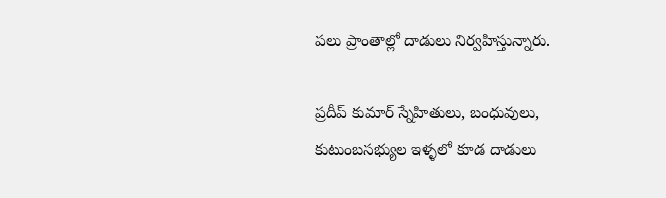పలు ప్రాంతాల్లో దాడులు నిర్వహిస్తున్నారు.

ప్రదీప్ కుమార్ స్నేహితులు, బంధువులు, కుటుంబసభ్యుల ఇళ్ళలో కూడ దాడులు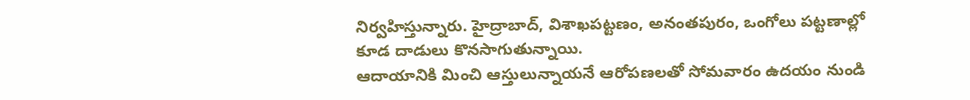నిర్వహిస్తున్నారు. హైద్రాబాద్, విశాఖపట్టణం, అనంతపురం, ఒంగోలు పట్టణాల్లో కూడ దాడులు కొనసాగుతున్నాయి.
ఆదాయానికి మించి ఆస్తులున్నాయనే ఆరోపణలతో సోమవారం ఉదయం నుండి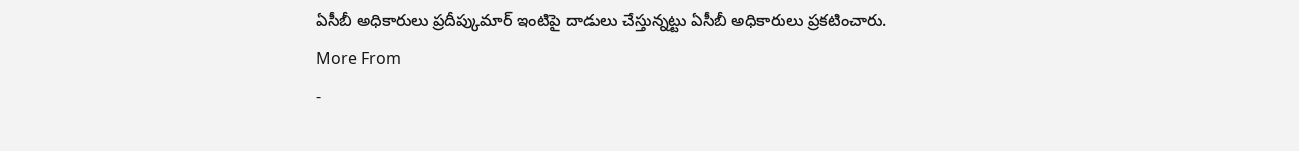ఏసీబీ అధికారులు ప్రదీప్కుమార్ ఇంటిపై దాడులు చేస్తున్నట్టు ఏసీబీ అధికారులు ప్రకటించారు.
More From
-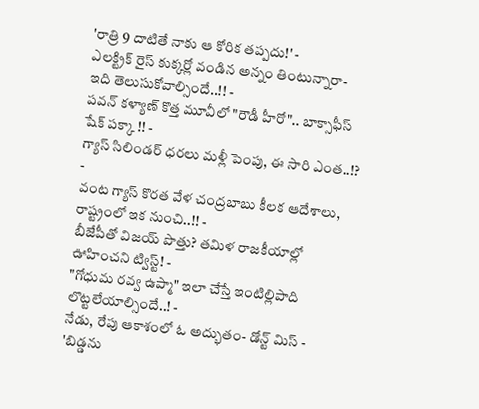'రాత్రి 9 దాటితే నాకు ఆ కోరిక తప్పదు!' -
ఎలక్ట్రిక్ రైస్ కుక్కర్లో వండిన అన్నం తింటున్నారా- ఇది తెలుసుకోవాల్సిందే..!! -
పవన్ కళ్యాణ్ కొత్త మూవీలో "రౌడీ హీరో".. బాక్సాఫీస్ షేక్ పక్కా !! -
గ్యాస్ సిలిండర్ ధరలు మళ్లీ పెంపు, ఈ సారి ఎంత..!? -
వంట గ్యాస్ కొరత వేళ చంద్రబాబు కీలక ఆదేశాలు, రాష్ట్రంలో ఇక నుంచి..!! -
బీజేపీతో విజయ్ పొత్తు? తమిళ రాజకీయాల్లో ఊహించని ట్విస్ట్! -
"గోధుమ రవ్వ ఉప్మా" ఇలా చేస్తే ఇంటిల్లిపాది లొట్టలేయాల్సిందే..! -
నేడు, రేపు ఆకాశంలో ఓ అద్భుతం- డోన్ట్ మిస్ -
'బిడ్డను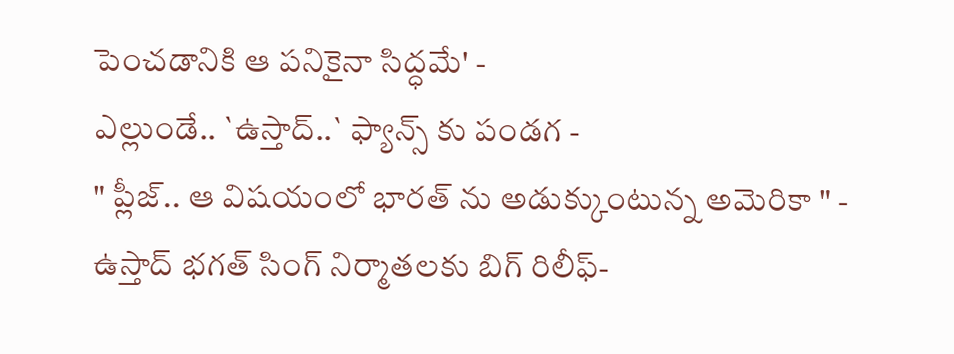పెంచడానికి ఆ పనికైనా సిద్ధమే' -
ఎల్లుండే.. `ఉస్తాద్..` ఫ్యాన్స్ కు పండగ -
" ప్లీజ్.. ఆ విషయంలో భారత్ ను అడుక్కుంటున్న అమెరికా " -
ఉస్తాద్ భగత్ సింగ్ నిర్మాతలకు బిగ్ రిలీఫ్-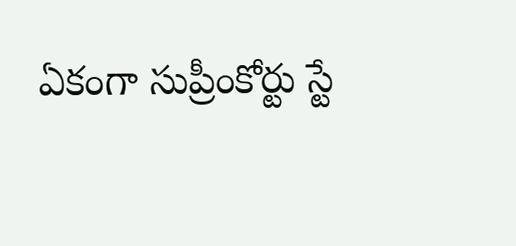ఏకంగా సుప్రీంకోర్టు స్టే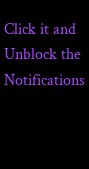Click it and Unblock the Notifications